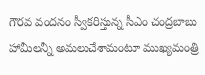గౌరవ వందనం స్వీకరిస్తున్న సీఎం చంద్రబాబు
హామీలన్నీ అమలుచేశామంటూ ముఖ్యమంత్రి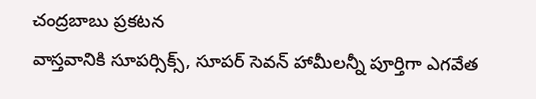చంద్రబాబు ప్రకటన
వాస్తవానికి సూపర్సిక్స్, సూపర్ సెవన్ హామీలన్నీ పూర్తిగా ఎగవేత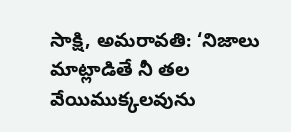సాక్షి, అమరావతి: ‘నిజాలు మాట్లాడితే నీ తల వేయిముక్కలవును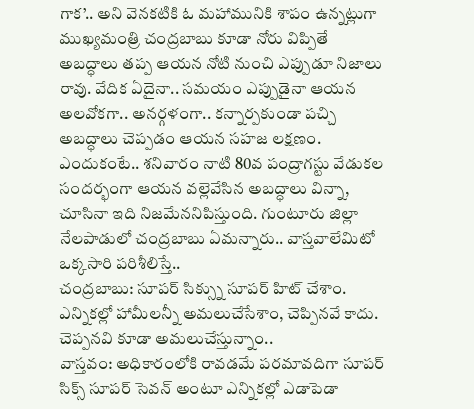గాక’.. అని వెనకటికి ఓ మహామునికి శాపం ఉన్నట్లుగా ముఖ్యమంత్రి చంద్రబాబు కూడా నోరు విప్పితే అబద్ధాలు తప్ప ఆయన నోటి నుంచి ఎప్పుడూ నిజాలు రావు. వేదిక ఏదైనా.. సమయం ఎప్పుడైనా ఆయన అలవోకగా.. అనర్గళంగా.. కన్నార్పకుండా పచ్చి అబద్ధాలు చెప్పడం ఆయన సహజ లక్షణం. ఎందుకంటే.. శనివారం నాటి 80వ పంద్రాగస్టు వేడుకల సందర్భంగా ఆయన వల్లెవేసిన అబద్ధాలు విన్నా, చూసినా ఇది నిజమేననిపిస్తుంది. గుంటూరు జిల్లా నేలపాడులో చంద్రబాబు ఏమన్నారు.. వాస్తవాలేమిటో ఒక్కసారి పరిశీలిస్తే..
చంద్రబాబు: సూపర్ సిక్స్ను సూపర్ హిట్ చేశాం. ఎన్నికల్లో హామీలన్నీ అమలుచేసేశాం, చెప్పినవే కాదు. చెప్పనవి కూడా అమలుచేస్తున్నాం..
వాస్తవం: అధికారంలోకి రావడమే పరమావదిగా సూపర్ సిక్స్ సూపర్ సెవన్ అంటూ ఎన్నికల్లో ఎడాపెడా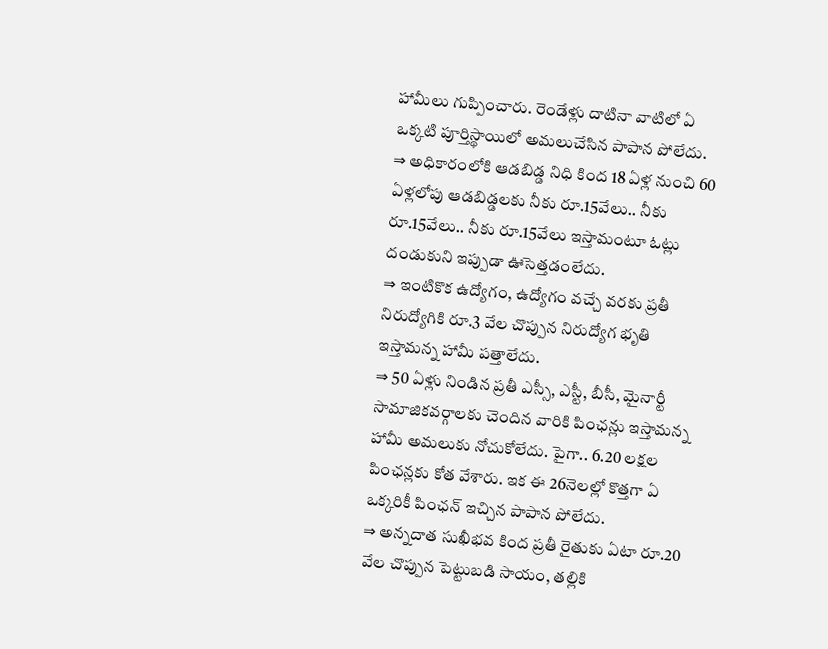హామీలు గుప్పించారు. రెండేళ్లు దాటినా వాటిలో ఏ ఒక్కటి పూర్తిస్థాయిలో అమలుచేసిన పాపాన పోలేదు.
⇒ అధికారంలోకి ఆడబిడ్డ నిధి కింద 18 ఏళ్ల నుంచి 60 ఏళ్లలోపు ఆడబిడ్డలకు నీకు రూ.15వేలు.. నీకు రూ.15వేలు.. నీకు రూ.15వేలు ఇస్తామంటూ ఓట్లు దండుకుని ఇప్పుడా ఊసెత్తడంలేదు.
⇒ ఇంటికొక ఉద్యోగం, ఉద్యోగం వచ్చే వరకు ప్రతీ నిరుద్యోగికి రూ.3 వేల చొప్పున నిరుద్యోగ భృతి ఇస్తామన్న హామీ పత్తాలేదు.
⇒ 50 ఏళ్లు నిండిన ప్రతీ ఎస్సీ, ఎస్టీ, బీసీ, మైనార్టీ సామాజికవర్గాలకు చెందిన వారికి పింఛన్లు ఇస్తామన్న హామీ అమలుకు నోచుకోలేదు. పైగా.. 6.20 లక్షల పింఛన్లకు కోత వేశారు. ఇక ఈ 26నెలల్లో కొత్తగా ఏ ఒక్కరికీ పింఛన్ ఇచ్చిన పాపాన పోలేదు.
⇒ అన్నదాత సుఖీభవ కింద ప్రతీ రైతుకు ఏటా రూ.20 వేల చొప్పున పెట్టుబడి సాయం, తల్లికి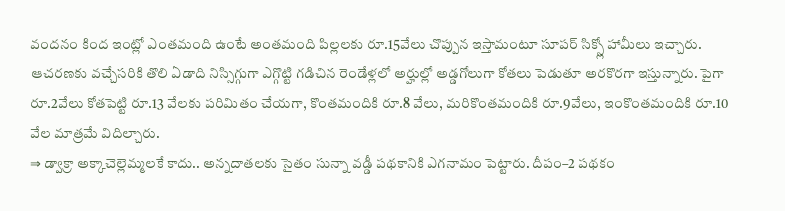వందనం కింద ఇంట్లో ఎంతమంది ఉంటే అంతమంది పిల్లలకు రూ.15వేలు చొప్పున ఇస్తామంటూ సూపర్ సిక్స్లో హామీలు ఇచ్చారు. ఆచరణకు వచ్చేసరికి తొలి ఏడాది నిస్సిగ్గుగా ఎగ్గొట్టి గడిచిన రెండేళ్లలో అర్హుల్లో అడ్డగోలుగా కోతలు పెడుతూ అరకొరగా ఇస్తున్నారు. పైగా రూ.2వేలు కోతపెట్టి రూ.13 వేలకు పరిమితం చేయగా, కొంతమందికి రూ.8 వేలు, మరికొంతమందికి రూ.9వేలు, ఇంకొంతమందికి రూ.10 వేల మాత్రమే విదిల్చారు.
⇒ డ్వాక్రా అక్కాచెల్లెమ్మలకే కాదు.. అన్నదాతలకు సైతం సున్నా వడ్డీ పథకానికి ఎగనామం పెట్టారు. దీపం–2 పథకం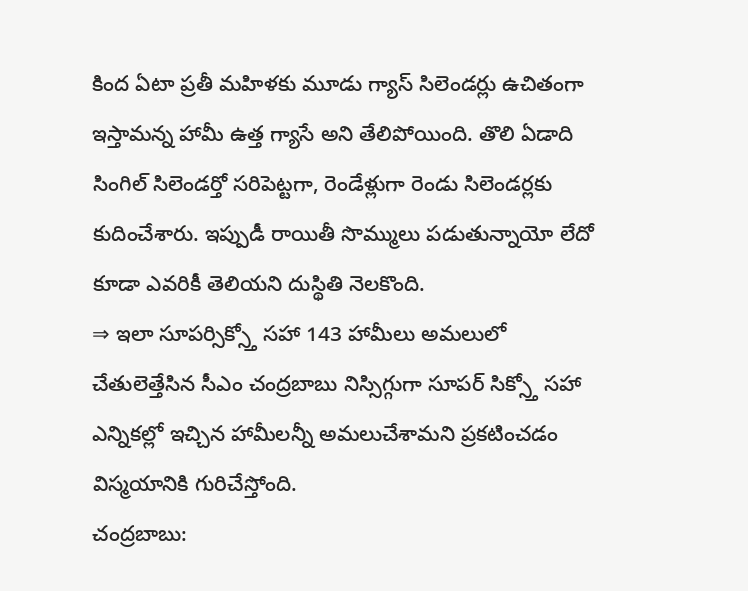కింద ఏటా ప్రతీ మహిళకు మూడు గ్యాస్ సిలెండర్లు ఉచితంగా ఇస్తామన్న హామీ ఉత్త గ్యాసే అని తేలిపోయింది. తొలి ఏడాది సింగిల్ సిలెండర్తో సరిపెట్టగా, రెండేళ్లుగా రెండు సిలెండర్లకు కుదించేశారు. ఇప్పుడీ రాయితీ సొమ్ములు పడుతున్నాయో లేదో కూడా ఎవరికీ తెలియని దుస్థితి నెలకొంది.
⇒ ఇలా సూపర్సిక్స్తో సహా 143 హామీలు అమలులో చేతులెత్తేసిన సీఎం చంద్రబాబు నిస్సిగ్గుగా సూపర్ సిక్స్తో సహా ఎన్నికల్లో ఇచ్చిన హామీలన్నీ అమలుచేశామని ప్రకటించడం విస్మయానికి గురిచేస్తోంది.
చంద్రబాబు: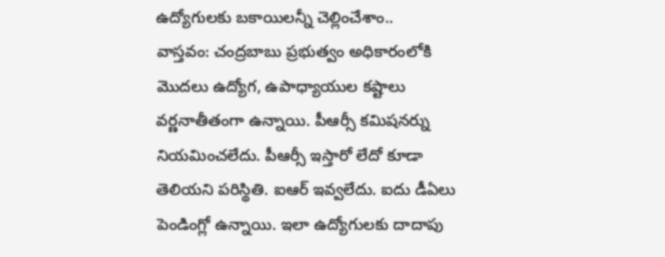ఉద్యోగులకు బకాయిలన్నీ చెల్లించేశాం..
వాస్తవం: చంద్రబాబు ప్రభుత్వం అధికారంలోకి మొదలు ఉద్యోగ, ఉపాధ్యాయుల కష్టాలు వర్ణనాతీతంగా ఉన్నాయి. పీఆర్సీ కమిషనర్ను నియమించలేదు. పీఆర్సీ ఇస్తారో లేదో కూడా తెలియని పరిస్థితి. ఐఆర్ ఇవ్వలేదు. ఐదు డీఏలు పెండింగ్లో ఉన్నాయి. ఇలా ఉద్యోగులకు దాదాపు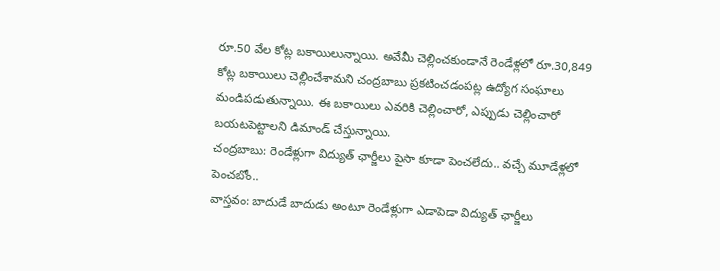రూ.50 వేల కోట్ల బకాయిలున్నాయి. అవేమీ చెల్లించకుండానే రెండేళ్లలో రూ.30,849 కోట్ల బకాయిలు చెల్లించేశామని చంద్రబాబు ప్రకటించడంపట్ల ఉద్యోగ సంఘాలు మండిపడుతున్నాయి. ఈ బకాయిలు ఎవరికి చెల్లించారో, ఎప్పుడు చెల్లించారో బయటపెట్టాలని డిమాండ్ చేస్తున్నాయి.
చంద్రబాబు: రెండేళ్లుగా విద్యుత్ ఛార్జీలు పైసా కూడా పెంచలేదు.. వచ్చే మూడేళ్లలో పెంచబోం..
వాస్తవం: బాదుడే బాదుడు అంటూ రెండేళ్లుగా ఎడాపెడా విద్యుత్ ఛార్జీలు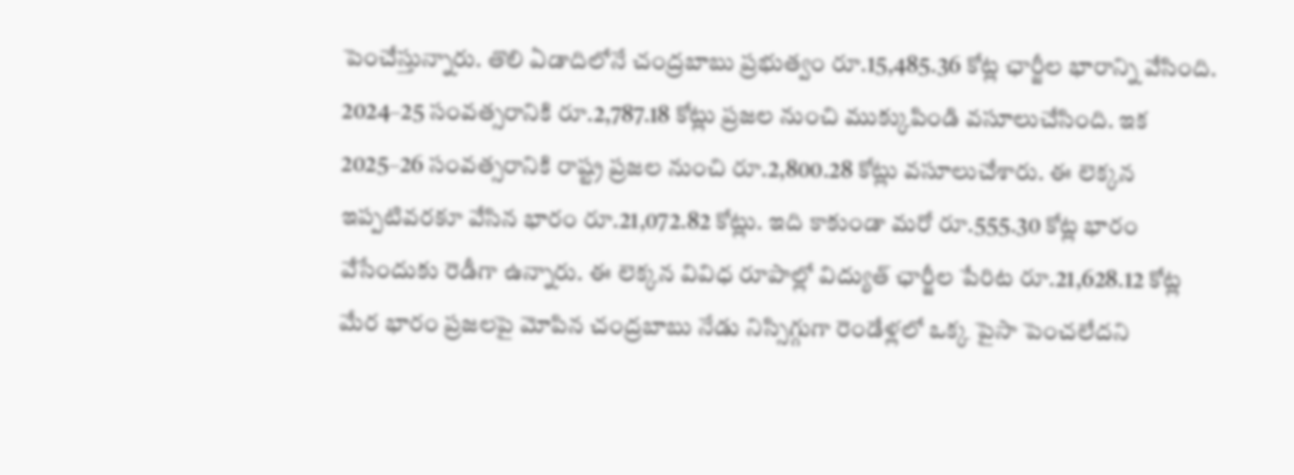పెంచేస్తున్నారు. తొలి ఏడాదిలోనే చంద్రబాబు ప్రభుత్వం రూ.15,485.36 కోట్ల ఛార్జీల భారాన్ని వేసింది. 2024–25 సంవత్సరానికి రూ.2,787.18 కోట్లు ప్రజల నుంచి ముక్కుపిండి వసూలుచేసింది. ఇక 2025–26 సంవత్సరానికి రాష్ట్ర ప్రజల నుంచి రూ.2,800.28 కోట్లు వసూలుచేశారు. ఈ లెక్కన ఇప్పటివరకూ వేసిన భారం రూ.21,072.82 కోట్లు. ఇది కాకుండా మరో రూ.555.30 కోట్ల భారం వేసేందుకు రెడీగా ఉన్నారు. ఈ లెక్కన వివిధ రూపాల్లో విద్యుత్ ఛార్జీల పేరిట రూ.21,628.12 కోట్ల మేర భారం ప్రజలపై మోపిన చంద్రబాబు నేడు నిస్సిగ్గుగా రెండేళ్లలో ఒక్క పైసా పెంచలేదని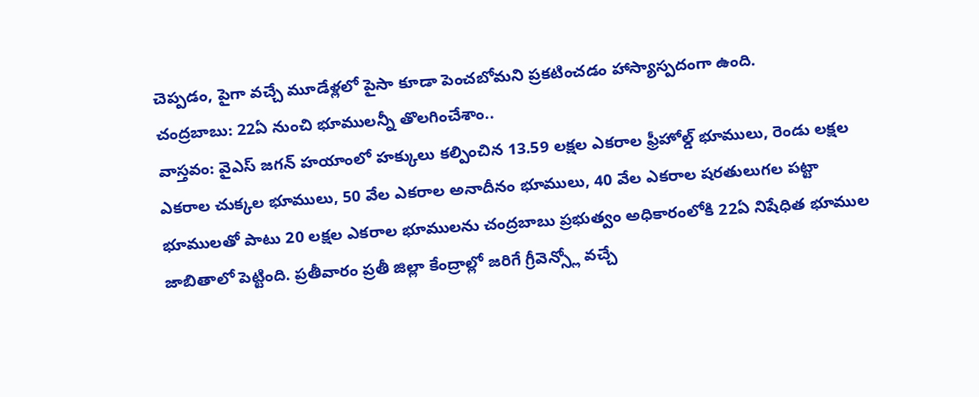చెప్పడం, పైగా వచ్చే మూడేళ్లలో పైసా కూడా పెంచబోమని ప్రకటించడం హాస్యాస్పదంగా ఉంది.
చంద్రబాబు: 22ఏ నుంచి భూములన్నీ తొలగించేశాం..
వాస్తవం: వైఎస్ జగన్ హయాంలో హక్కులు కల్పించిన 13.59 లక్షల ఎకరాల ఫ్రీహోల్డ్ భూములు, రెండు లక్షల ఎకరాల చుక్కల భూములు, 50 వేల ఎకరాల అనాదీనం భూములు, 40 వేల ఎకరాల షరతులుగల పట్టా భూములతో పాటు 20 లక్షల ఎకరాల భూములను చంద్రబాబు ప్రభుత్వం అధికారంలోకి 22ఏ నిషేధిత భూముల జాబితాలో పెట్టింది. ప్రతీవారం ప్రతీ జిల్లా కేంద్రాల్లో జరిగే గ్రీవెన్స్లో వచ్చే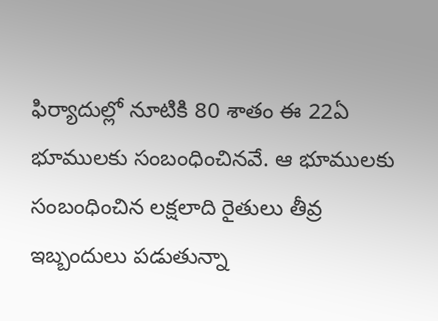ఫిర్యాదుల్లో నూటికి 80 శాతం ఈ 22ఏ భూములకు సంబంధించినవే. ఆ భూములకు సంబంధించిన లక్షలాది రైతులు తీవ్ర ఇబ్బందులు పడుతున్నా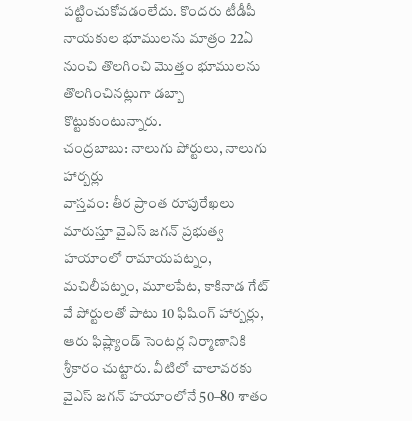పట్టించుకోవడంలేదు. కొందరు టీడీపీ నాయకుల భూములను మాత్రం 22ఏ నుంచి తొలగించి మొత్తం భూములను తొలగించినట్లుగా డబ్బా కొట్టుకుంటున్నారు.
చంద్రబాబు: నాలుగు పోర్టులు, నాలుగు హార్బర్లు
వాస్తవం: తీర ప్రాంత రూపురేఖలు మారుస్తూ వైఎస్ జగన్ ప్రభుత్వ హయాంలో రామాయపట్నం, మచిలీపట్నం, మూలపేట, కాకినాడ గేట్ వే పోర్టులతో పాటు 10 ఫిషింగ్ హార్బర్లు, ఆరు ఫిష్ల్యాండ్ సెంటర్ల నిర్మాణానికి శ్రీకారం చుట్టారు. వీటిలో చాలావరకు వైఎస్ జగన్ హయాంలోనే 50–80 శాతం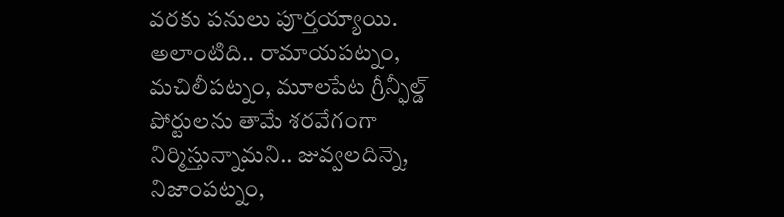వరకు పనులు పూర్తయ్యాయి. అలాంటిది.. రామాయపట్నం, మచిలీపట్నం, మూలపేట గ్రీన్ఫీల్డ్ పోర్టులను తామే శరవేగంగా నిర్మిస్తున్నామని.. జువ్వలదిన్నె, నిజాంపట్నం,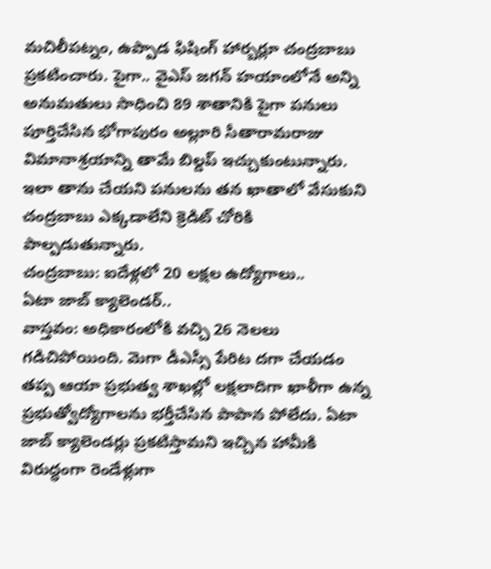మచిలీపట్నం, ఉప్పాడ ఫిషింగ్ హార్బర్లూ చంద్రబాబు ప్రకటించారు. పైగా.. వైఎస్ జగన్ హయాంలోనే అన్ని అనుమతులు సాధించి 89 శాతానికి పైగా పనులు పూర్తిచేసిన భోగాపురం అల్లూరి సీతారామరాజు విమానాశ్రయాన్ని తామే బిల్డప్ ఇచ్చుకుంటున్నారు. ఇలా తాను చేయని పనులను తన ఖాతాలో వేసుకుని చంద్రబాబు ఎక్కడాలేని క్రెడిట్ చోరికి పాల్పడుతున్నారు.
చంద్రబాబు: ఐదేళ్లలో 20 లక్షల ఉద్యోగాలు..
ఏటా జాబ్ క్యాలెండర్..
వాస్తవం: అధికారంలోకి వచ్చి 26 నెలలు గడిచిపోయింది. మెగా డీఎస్సీ పేరిట దగా చేయడం తప్ప ఆయా ప్రభుత్వ శాఖల్లో లక్షలాదిగా ఖాళీగా ఉన్న ప్రభుత్వోద్యోగాలను భర్తీచేసిన పాపాన పోలేదు. ఏటా జాబ్ క్యాలెండర్లు ప్రకటిస్తామని ఇచ్చిన హామీకి విరుద్ధంగా రెండేళ్లుగా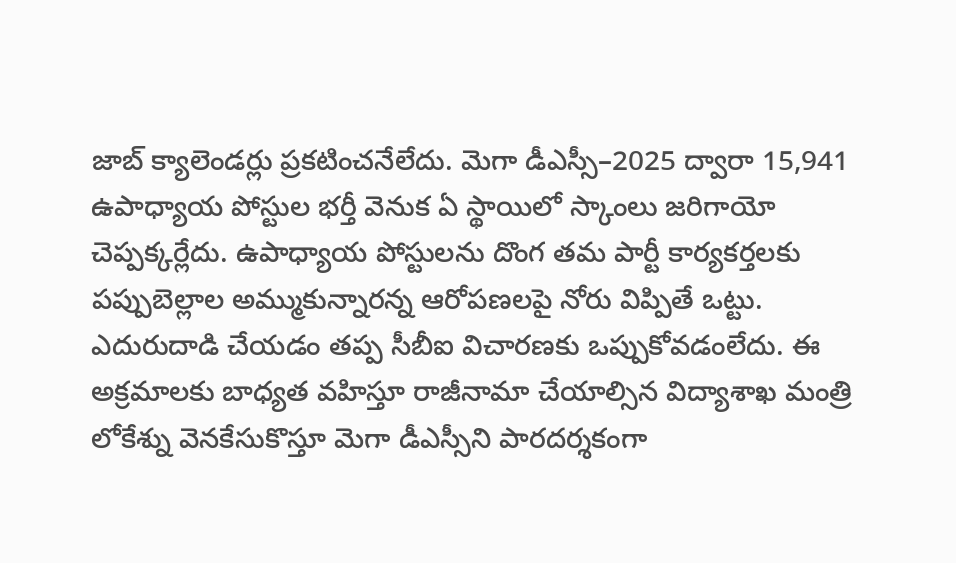జాబ్ క్యాలెండర్లు ప్రకటించనేలేదు. మెగా డీఎస్సీ–2025 ద్వారా 15,941 ఉపాధ్యాయ పోస్టుల భర్తీ వెనుక ఏ స్థాయిలో స్కాంలు జరిగాయో చెప్పక్కర్లేదు. ఉపాధ్యాయ పోస్టులను దొంగ తమ పార్టీ కార్యకర్తలకు పప్పుబెల్లాల అమ్ముకున్నారన్న ఆరోపణలపై నోరు విప్పితే ఒట్టు.
ఎదురుదాడి చేయడం తప్ప సీబీఐ విచారణకు ఒప్పుకోవడంలేదు. ఈ అక్రమాలకు బాధ్యత వహిస్తూ రాజీనామా చేయాల్సిన విద్యాశాఖ మంత్రి లోకేశ్ను వెనకేసుకొస్తూ మెగా డీఎస్సీని పారదర్శకంగా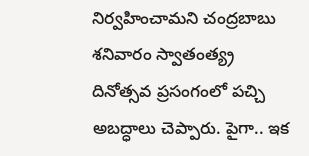నిర్వహించామని చంద్రబాబు శనివారం స్వాతంత్య్ర దినోత్సవ ప్రసంగంలో పచ్చి అబద్ధాలు చెప్పారు. పైగా.. ఇక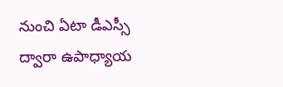నుంచి ఏటా డీఎస్సీ ద్వారా ఉపాధ్యాయ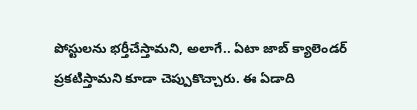పోస్టులను భర్తీచేస్తామని, అలాగే.. ఏటా జాబ్ క్యాలెండర్ ప్రకటిస్తామని కూడా చెప్పుకొచ్చారు. ఈ ఏడాది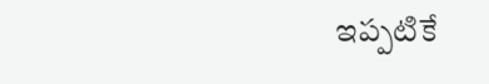ఇప్పటికే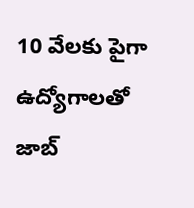10 వేలకు పైగా ఉద్యోగాలతో జాబ్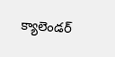క్యాలెండర్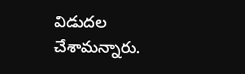విడుదల చేశామన్నారు.